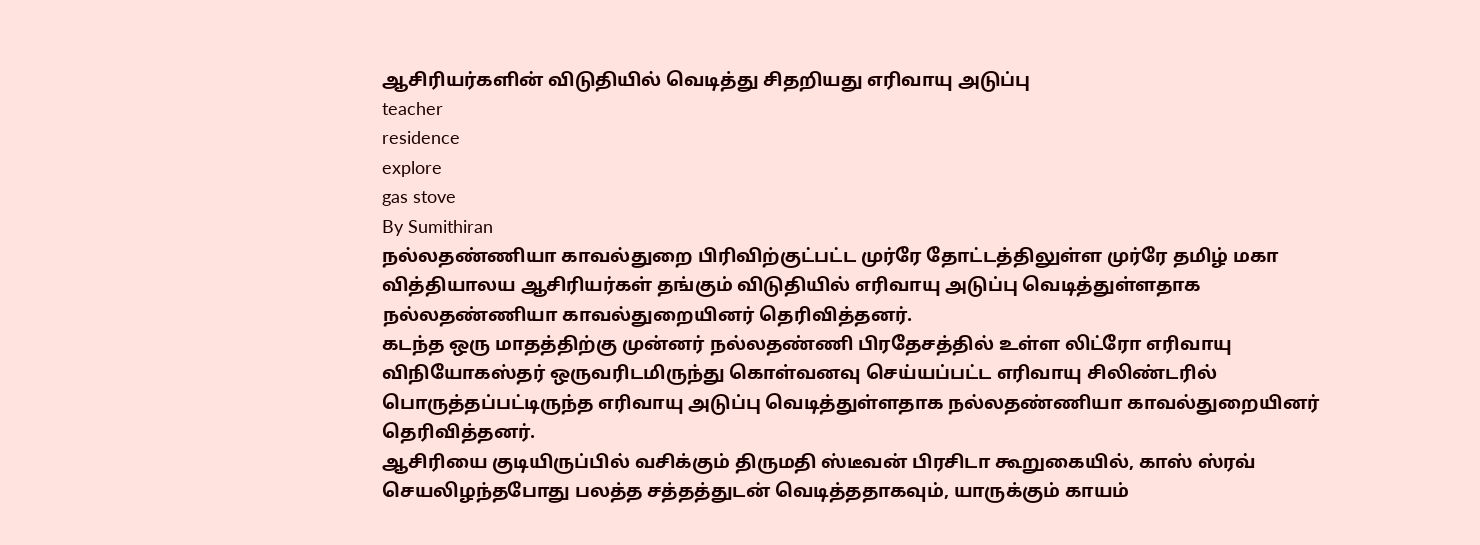ஆசிரியர்களின் விடுதியில் வெடித்து சிதறியது எரிவாயு அடுப்பு
teacher
residence
explore
gas stove
By Sumithiran
நல்லதண்ணியா காவல்துறை பிரிவிற்குட்பட்ட முர்ரே தோட்டத்திலுள்ள முர்ரே தமிழ் மகா வித்தியாலய ஆசிரியர்கள் தங்கும் விடுதியில் எரிவாயு அடுப்பு வெடித்துள்ளதாக நல்லதண்ணியா காவல்துறையினர் தெரிவித்தனர்.
கடந்த ஒரு மாதத்திற்கு முன்னர் நல்லதண்ணி பிரதேசத்தில் உள்ள லிட்ரோ எரிவாயு விநியோகஸ்தர் ஒருவரிடமிருந்து கொள்வனவு செய்யப்பட்ட எரிவாயு சிலிண்டரில் பொருத்தப்பட்டிருந்த எரிவாயு அடுப்பு வெடித்துள்ளதாக நல்லதண்ணியா காவல்துறையினர் தெரிவித்தனர்.
ஆசிரியை குடியிருப்பில் வசிக்கும் திருமதி ஸ்டீவன் பிரசிடா கூறுகையில், காஸ் ஸ்ரவ் செயலிழந்தபோது பலத்த சத்தத்துடன் வெடித்ததாகவும், யாருக்கும் காயம்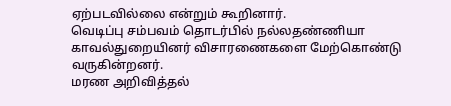ஏற்படவில்லை என்றும் கூறினார்.
வெடிப்பு சம்பவம் தொடர்பில் நல்லதண்ணியா காவல்துறையினர் விசாரணைகளை மேற்கொண்டு வருகின்றனர்.
மரண அறிவித்தல்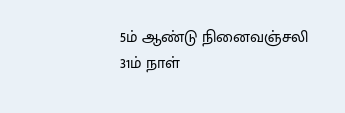5ம் ஆண்டு நினைவஞ்சலி
31ம் நாள்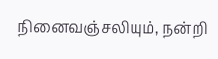நினைவஞ்சலியும், நன்றி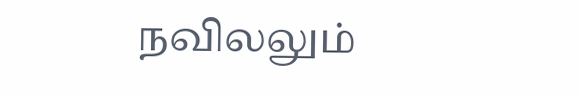நவிலலும்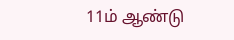11ம் ஆண்டு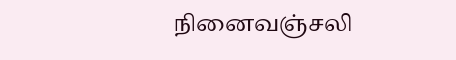நினைவஞ்சலி